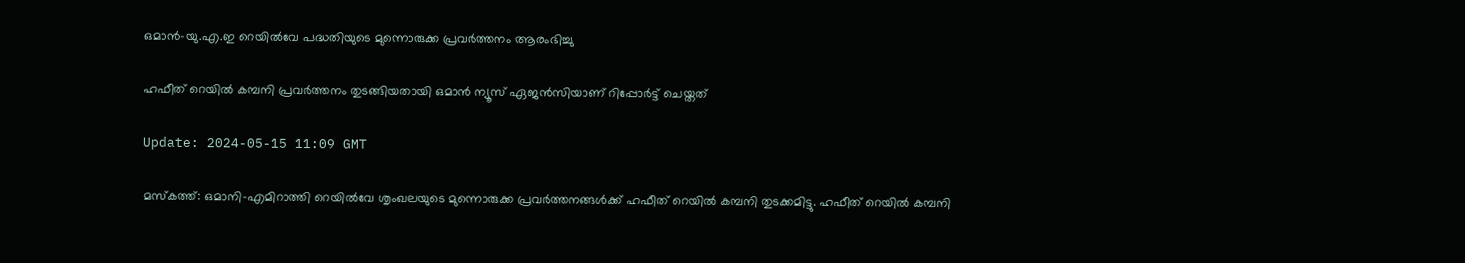ഒമാൻ-യു.എ.ഇ റെയിൽവേ പദ്ധതിയുടെ മുന്നൊരുക്ക പ്രവർത്തനം ആരംഭിച്ചു

ഹഫീത് റെയിൽ കമ്പനി പ്രവർത്തനം തുടങ്ങിയതായി ഒമാൻ ന്യൂസ് ഏജൻസിയാണ് റിപ്പോർട്ട് ചെയ്തത്

Update: 2024-05-15 11:09 GMT

മസ്‌കത്ത്: ഒമാനി-എമിറാത്തി റെയിൽവേ ശൃംഖലയുടെ മുന്നൊരുക്ക പ്രവർത്തനങ്ങൾക്ക് ഹഫീത് റെയിൽ കമ്പനി തുടക്കമിട്ടു. ഹഫീത് റെയിൽ കമ്പനി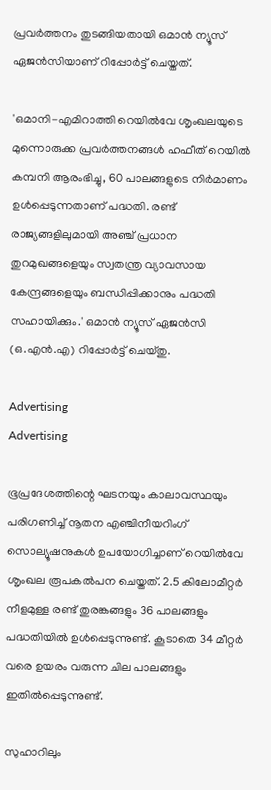പ്രവർത്തനം തുടങ്ങിയതായി ഒമാൻ ന്യൂസ് ഏജൻസിയാണ് റിപ്പോർട്ട് ചെയ്തത്.

'ഒമാനി-എമിറാത്തി റെയിൽവേ ശൃംഖലയുടെ മുന്നൊരുക്ക പ്രവർത്തനങ്ങൾ ഹഫീത് റെയിൽ കമ്പനി ആരംഭിച്ചു, 60 പാലങ്ങളുടെ നിർമാണം ഉൾപ്പെടുന്നതാണ് പദ്ധതി. രണ്ട് രാജ്യങ്ങളിലുമായി അഞ്ച് പ്രധാന തുറമുഖങ്ങളെയും സ്വതന്ത്ര വ്യാവസായ കേന്ദ്രങ്ങളെയും ബന്ധിപ്പിക്കാനും പദ്ധതി സഹായിക്കും.' ഒമാൻ ന്യൂസ് ഏജൻസി (ഒ.എൻ.എ) റിപ്പോർട്ട് ചെയ്തു.

Advertising
Advertising

ഭൂപ്രദേശത്തിന്റെ ഘടനയും കാലാവസ്ഥയും പരിഗണിച്ച് നൂതന എഞ്ചിനീയറിംഗ് സൊല്യൂഷനുകൾ ഉപയോഗിച്ചാണ് റെയിൽവേ ശൃംഖല രൂപകൽപന ചെയ്തത്. 2.5 കിലോമീറ്റർ നീളമുള്ള രണ്ട് തുരങ്കങ്ങളും 36 പാലങ്ങളും പദ്ധതിയിൽ ഉൾപ്പെടുന്നുണ്ട്. കൂടാതെ 34 മീറ്റർ വരെ ഉയരം വരുന്ന ചില പാലങ്ങളും ഇതിൽപ്പെടുന്നുണ്ട്.

സുഹാറിലും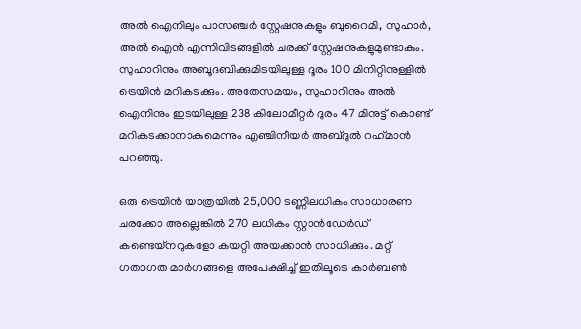അൽ ഐനിലും പാസഞ്ചർ സ്റ്റേഷനുകളും ബുറൈമി, സുഹാർ, അൽ ഐൻ എന്നിവിടങ്ങളിൽ ചരക്ക് സ്റ്റേഷനുകളുമുണ്ടാകും. സുഹാറിനും അബൂദബിക്കുമിടയിലുള്ള ദൂരം 100 മിനിറ്റിനുള്ളിൽ ട്രെയിൻ മറികടക്കും. അതേസമയം, സുഹാറിനും അൽ ഐനിനും ഇടയിലുള്ള 238 കിലോമീറ്റർ ദുരം 47 മിനുട്ട് കൊണ്ട് മറികടക്കാനാകുമെന്നും എഞ്ചിനീയർ അബ്ദുൽ റഹ്‌മാൻ പറഞ്ഞു.

ഒരു ട്രെയിൻ യാത്രയിൽ 25,000 ടണ്ണിലധികം സാധാരണ ചരക്കോ അല്ലെങ്കിൽ 270 ലധികം സ്റ്റാൻഡേർഡ് കണ്ടെയ്നറുകളോ കയറ്റി അയക്കാൻ സാധിക്കും. മറ്റ് ഗതാഗത മാർഗങ്ങളെ അപേക്ഷിച്ച് ഇതിലൂടെ കാർബൺ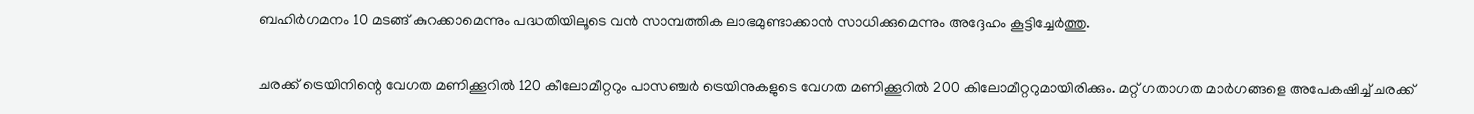ബഹിർഗമനം 10 മടങ്ങ് കുറക്കാമെന്നും പദ്ധതിയിലൂടെ വൻ സാമ്പത്തിക ലാഭമുണ്ടാക്കാൻ സാധിക്കുമെന്നും അദ്ദേഹം കൂട്ടിച്ചേർത്തു.

ചരക്ക് ട്രെയിനിന്റെ വേഗത മണിക്കൂറിൽ 120 കീലോമീറ്ററും പാസഞ്ചർ ട്രെയിനുകളുടെ വേഗത മണിക്കൂറിൽ 200 കിലോമീറ്ററുമായിരിക്കും. മറ്റ് ഗതാഗത മാർഗങ്ങളെ അപേകഷിച്ച് ചരക്ക്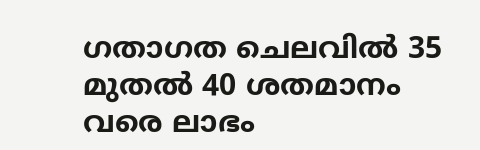ഗതാഗത ചെലവിൽ 35 മുതൽ 40 ശതമാനം വരെ ലാഭം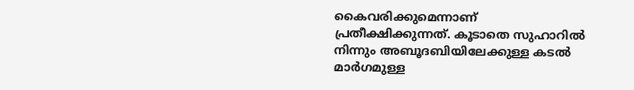കൈവരിക്കുമെന്നാണ് പ്രതീക്ഷിക്കുന്നത്. കൂടാതെ സുഹാറിൽ നിന്നും അബൂദബിയിലേക്കുള്ള കടൽ മാർഗമുള്ള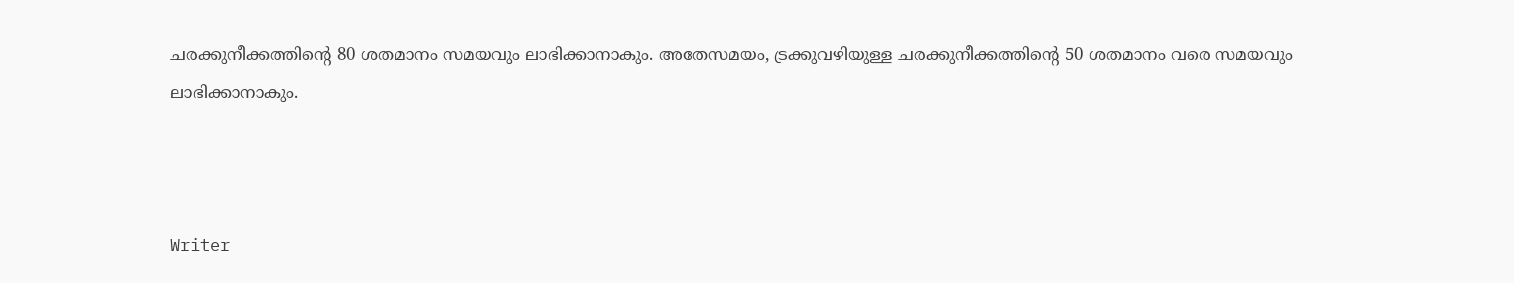ചരക്കുനീക്കത്തിന്റെ 80 ശതമാനം സമയവും ലാഭിക്കാനാകും. അതേസമയം, ട്രക്കുവഴിയുള്ള ചരക്കുനീക്കത്തിന്റെ 50 ശതമാനം വരെ സമയവും ലാഭിക്കാനാകും.



Writer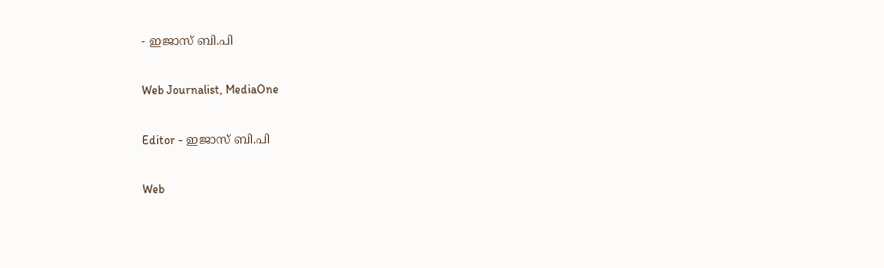- ഇജാസ് ബി.പി

Web Journalist, MediaOne

Editor - ഇജാസ് ബി.പി

Web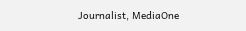Journalist, MediaOne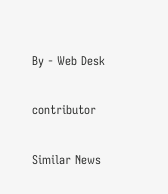By - Web Desk

contributor

Similar News